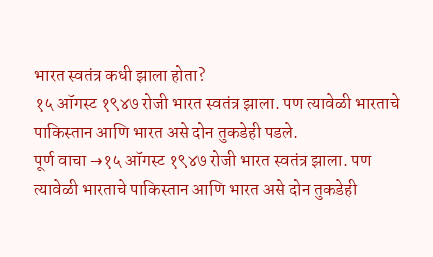भारत स्वतंत्र कधी झाला होता?
१५ ऑगस्ट १९४७ रोजी भारत स्वतंत्र झाला. पण त्यावेळी भारताचे पाकिस्तान आणि भारत असे दोन तुकडेही पडले.
पूर्ण वाचा →१५ ऑगस्ट १९४७ रोजी भारत स्वतंत्र झाला. पण त्यावेळी भारताचे पाकिस्तान आणि भारत असे दोन तुकडेही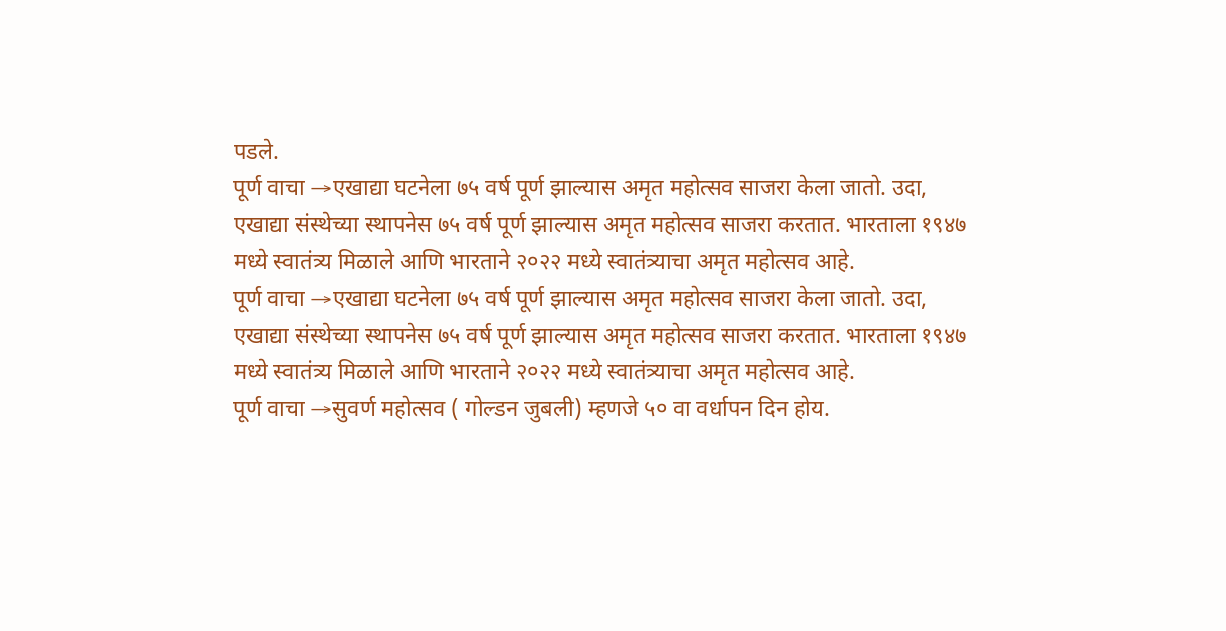पडले.
पूर्ण वाचा →एखाद्या घटनेला ७५ वर्ष पूर्ण झाल्यास अमृत महोत्सव साजरा केला जातो. उदा, एखाद्या संस्थेच्या स्थापनेस ७५ वर्ष पूर्ण झाल्यास अमृत महोत्सव साजरा करतात. भारताला १९४७ मध्ये स्वातंत्र्य मिळाले आणि भारताने २०२२ मध्ये स्वातंत्र्याचा अमृत महोत्सव आहे.
पूर्ण वाचा →एखाद्या घटनेला ७५ वर्ष पूर्ण झाल्यास अमृत महोत्सव साजरा केला जातो. उदा, एखाद्या संस्थेच्या स्थापनेस ७५ वर्ष पूर्ण झाल्यास अमृत महोत्सव साजरा करतात. भारताला १९४७ मध्ये स्वातंत्र्य मिळाले आणि भारताने २०२२ मध्ये स्वातंत्र्याचा अमृत महोत्सव आहे.
पूर्ण वाचा →सुवर्ण महोत्सव ( गोल्डन जुबली) म्हणजे ५० वा वर्धापन दिन होय.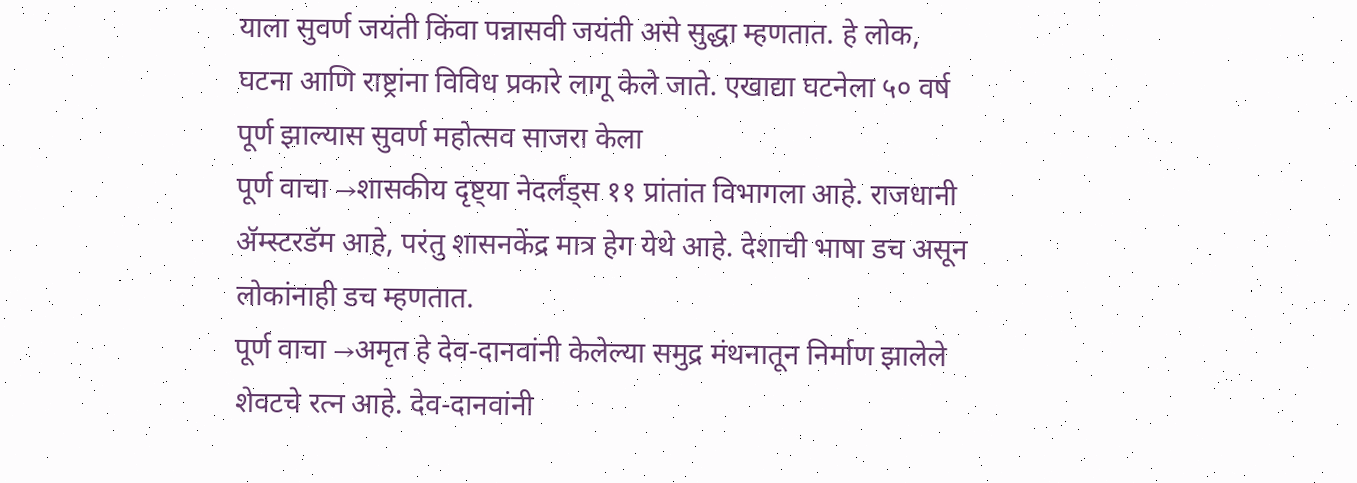याला सुवर्ण जयंती किंवा पन्नासवी जयंती असे सुद्धा म्हणतात. हे लोक, घटना आणि राष्ट्रांना विविध प्रकारे लागू केले जाते. एखाद्या घटनेला ५० वर्ष पूर्ण झाल्यास सुवर्ण महोत्सव साजरा केला
पूर्ण वाचा →शासकीय दृष्ट्या नेदर्लंड्स ११ प्रांतांत विभागला आहे. राजधानी ॲम्स्टरडॅम आहे, परंतु शासनकेंद्र मात्र हेग येथे आहे. देशाची भाषा डच असून लोकांनाही डच म्हणतात.
पूर्ण वाचा →अमृत हे देव-दानवांनी केलेल्या समुद्र मंथनातून निर्माण झालेले शेवटचे रत्न आहे. देव-दानवांनी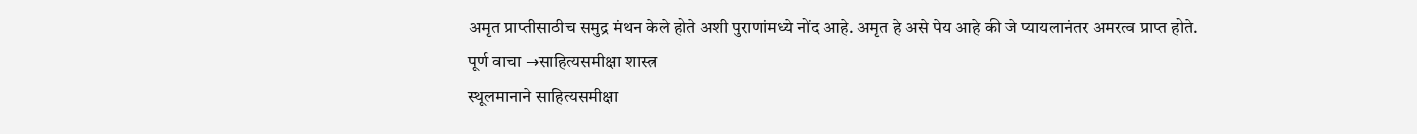अमृत प्राप्तीसाठीच समुद्र मंथन केले होते अशी पुराणांमध्ये नोंद आहे. अमृत हे असे पेय आहे की जे प्यायलानंतर अमरत्व प्राप्त होते.
पूर्ण वाचा →साहित्यसमीक्षा शास्त्र
स्थूलमानाने साहित्यसमीक्षा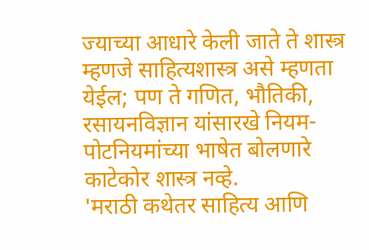ज्याच्या आधारे केली जाते ते शास्त्र म्हणजे साहित्यशास्त्र असे म्हणता येईल; पण ते गणित, भौतिकी, रसायनविज्ञान यांसारखे नियम-पोटनियमांच्या भाषेत बोलणारे काटेकोर शास्त्र नव्हे.
'मराठी कथेतर साहित्य आणि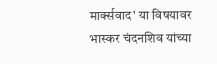मार्क्सवाद' या विषयावर भास्कर चंदनशिव यांच्या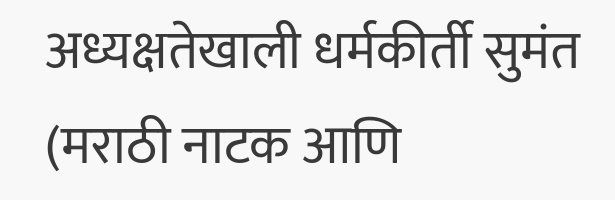अध्यक्षतेखाली धर्मकीर्ती सुमंत (मराठी नाटक आणि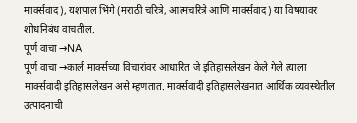मार्क्सवाद), यशपाल भिंगे (मराठी चरित्रे, आत्मचरित्रे आणि मार्क्सवाद) या विषयावर शोधनिबंध वाचतील.
पूर्ण वाचा →NA
पूर्ण वाचा →कार्ल मार्क्सच्या विचारांवर आधारित जे इतिहासलेखन केले गेले त्याला मार्क्सवादी इतिहासलेखन असे म्हणतात. मार्क्सवादी इतिहासलेखनात आर्थिक व्यवस्थेतील उत्पादनाची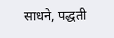साधने, पद्धती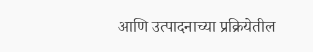आणि उत्पादनाच्या प्रक्रियेतील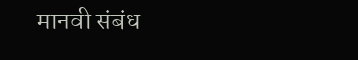मानवी संबंध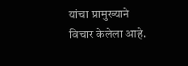यांचा प्रामुख्याने विचार केलेला आहे.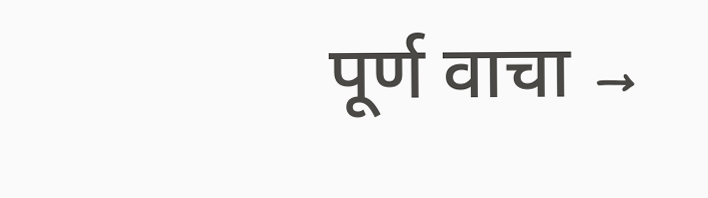पूर्ण वाचा →